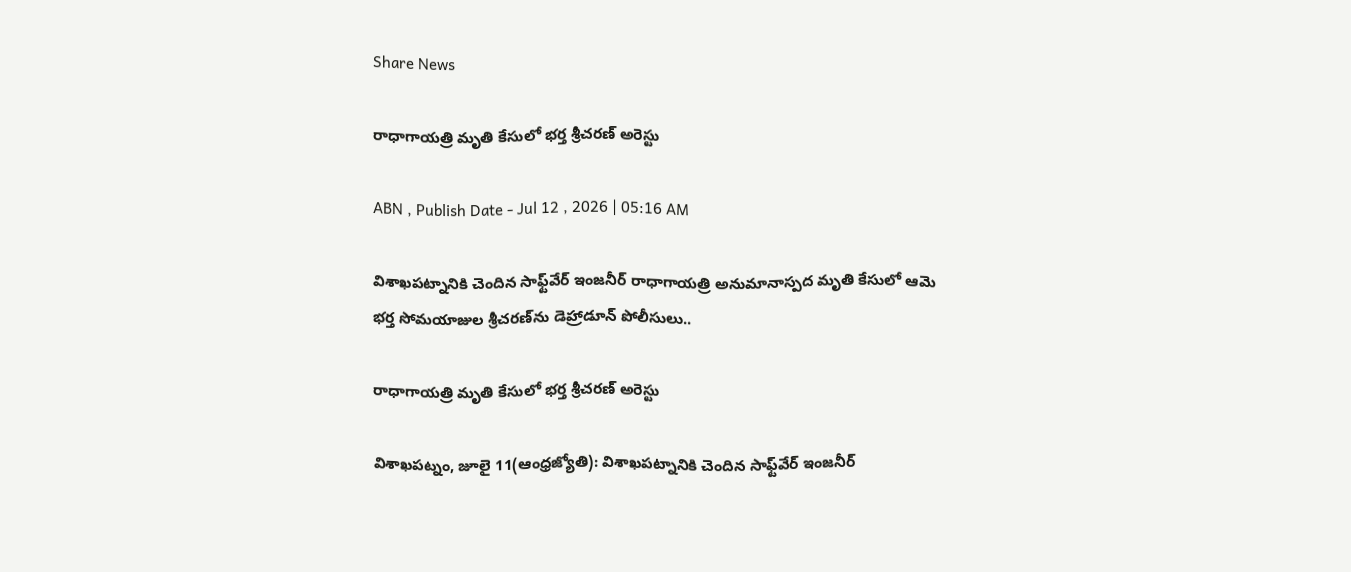Share News

రాధాగాయత్రి మృతి కేసులో భర్త శ్రీచరణ్‌ అరెస్టు

ABN , Publish Date - Jul 12 , 2026 | 05:16 AM

విశాఖపట్నానికి చెందిన సాఫ్ట్‌వేర్‌ ఇంజనీర్‌ రాధాగాయత్రి అనుమానాస్పద మృతి కేసులో ఆమె భర్త సోమయాజుల శ్రీచరణ్‌ను డెహ్రాడూన్‌ పోలీసులు..

రాధాగాయత్రి మృతి కేసులో భర్త శ్రీచరణ్‌ అరెస్టు

విశాఖపట్నం, జూలై 11(ఆంధ్రజ్యోతి): విశాఖపట్నానికి చెందిన సాఫ్ట్‌వేర్‌ ఇంజనీర్‌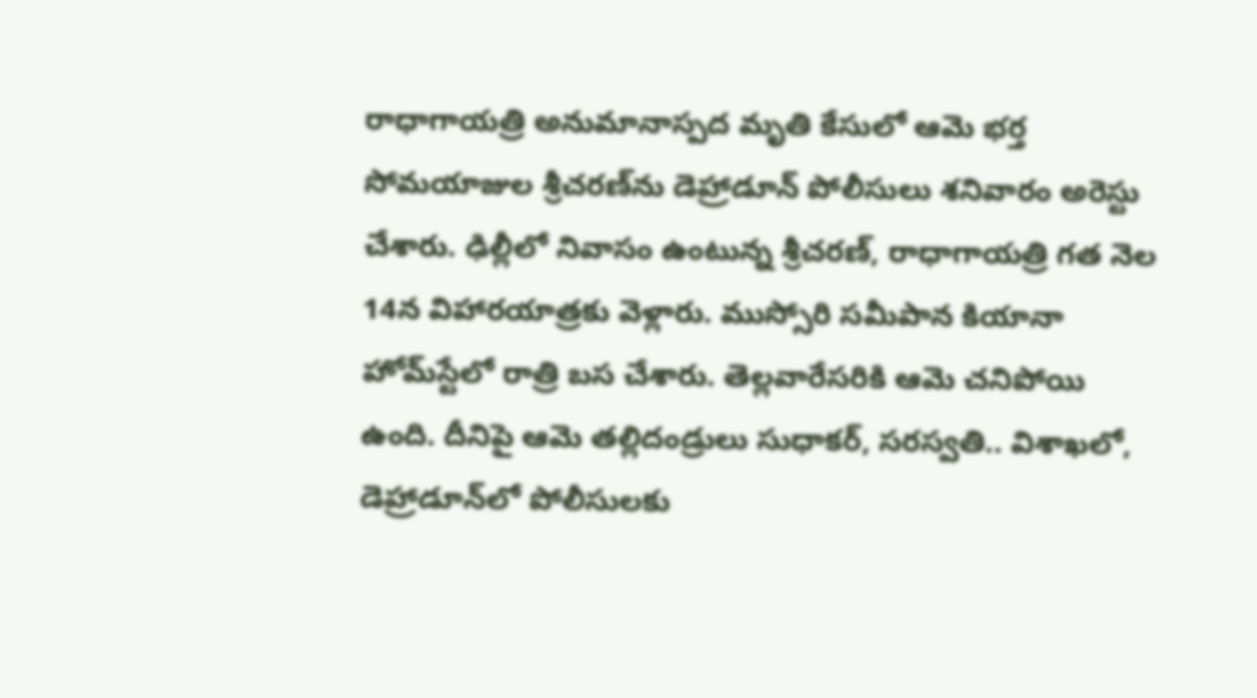రాధాగాయత్రి అనుమానాస్పద మృతి కేసులో ఆమె భర్త సోమయాజుల శ్రీచరణ్‌ను డెహ్రాడూన్‌ పోలీసులు శనివారం అరెస్టు చేశారు. ఢిల్లీలో నివాసం ఉంటున్న శ్రీచరణ్‌, రాధాగాయత్రి గత నెల 14న విహారయాత్రకు వెళ్లారు. ముస్సోరి సమీపాన కియానా హోమ్‌స్టేలో రాత్రి బస చేశారు. తెల్లవారేసరికి ఆమె చనిపోయి ఉంది. దీనిపై ఆమె తల్లిదండ్రులు సుధాకర్‌, సరస్వతి.. విశాఖలో, డెహ్రాడూన్‌లో పోలీసులకు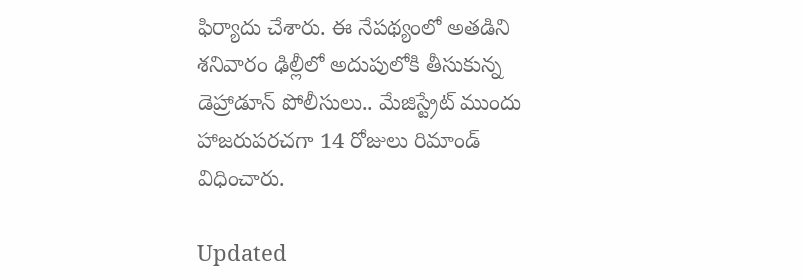ఫిర్యాదు చేశారు. ఈ నేపథ్యంలో అతడిని శనివారం ఢిల్లీలో అదుపులోకి తీసుకున్న డెహ్రాడూన్‌ పోలీసులు.. మేజిస్ట్రేట్‌ ముందు హాజరుపరచగా 14 రోజులు రిమాండ్‌ విధించారు.

Updated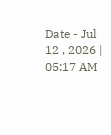Date - Jul 12 , 2026 | 05:17 AM